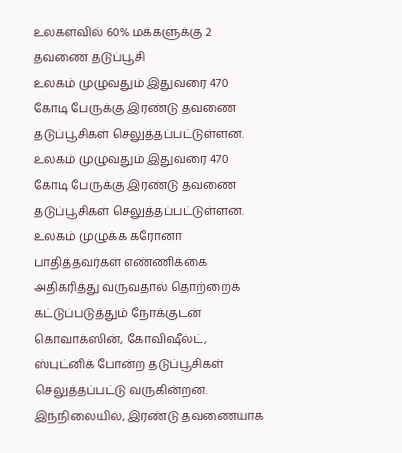உலகளவில் 60% மக்களுக்கு 2 தவணை தடுப்பூசி
உலகம் முழுவதும் இதுவரை 470 கோடி பேருக்கு இரண்டு தவணை தடுப்பூசிகள் செலுத்தப்பட்டுள்ளன.
உலகம் முழுவதும் இதுவரை 470 கோடி பேருக்கு இரண்டு தவணை தடுப்பூசிகள் செலுத்தப்பட்டுள்ளன.
உலகம் முழுக்க கரோனா பாதித்தவர்கள் எண்ணிக்கை அதிகரித்து வருவதால் தொற்றைக் கட்டுப்படுத்தும் நோக்குடன் கொவாக்ஸின், கோவிஷீல்ட், ஸ்புட்னிக் போன்ற தடுப்பூசிகள் செலுத்தப்பட்டு வருகின்றன.
இந்நிலையில், இரண்டு தவணையாக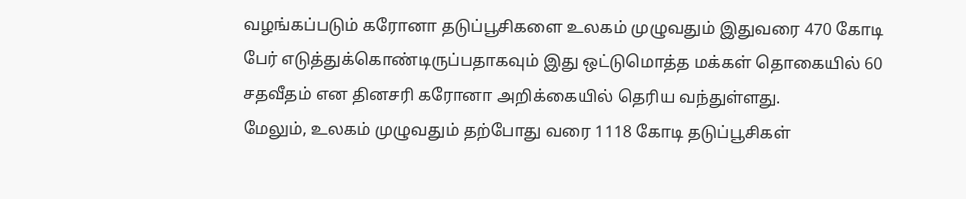வழங்கப்படும் கரோனா தடுப்பூசிகளை உலகம் முழுவதும் இதுவரை 470 கோடி பேர் எடுத்துக்கொண்டிருப்பதாகவும் இது ஒட்டுமொத்த மக்கள் தொகையில் 60 சதவீதம் என தினசரி கரோனா அறிக்கையில் தெரிய வந்துள்ளது.
மேலும், உலகம் முழுவதும் தற்போது வரை 1118 கோடி தடுப்பூசிகள்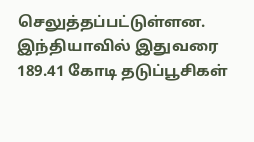செலுத்தப்பட்டுள்ளன.
இந்தியாவில் இதுவரை 189.41 கோடி தடுப்பூசிகள்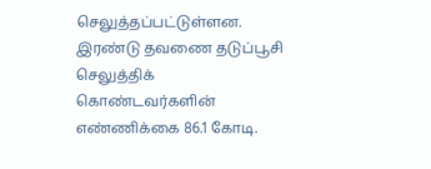செலுத்தப்பட்டுள்ளன. இரண்டு தவணை தடுப்பூசி செலுத்திக் கொண்டவர்களின் எண்ணிக்கை 86.1 கோடி.